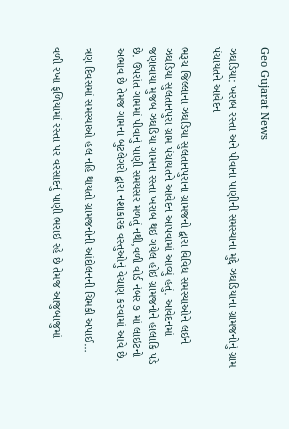Geo Gujarat News

ઝઘડિયા: ખરાબ રસ્તા અને પીવાના પાણીની સમસ્યાના મુદ્દે ઝઘડિયાના ગ્રામજનોનું ગ્રામ પંચાયતને આવેદન

ભરૂચ જિલ્લાના ઝઘડિયા સુલતાનપુરાના ગ્રામજનો દ્વારા વિવિધ સમસ્યાઓને લઇને ઝઘડિયા સુલતાનપુરા ગ્રામ પંચાયતને આવેદન આપવામાં આવ્યું હતું. આવેદનમાં જણાવાયા મુજબ ઝઘડિયા ગામના રસ્તા ખરાબ થઇ ગયેલ હોઇ ગ્રામજનોને હાલાકિ પડે છે. ઉપરાંત ગામમાં પીવાનું પાણી સમયસર મળતું નથી,વળી વોર્ડ નંબર ૭ માં લાઇટનો અભાવ છે તેમજ ગામના બુટલેગરો દ્વારા નશાકારક વસ્તુઓનું વેચાણ કરવામાં આવે છે.

ત્રણ દિવસમાં સમસ્યાઓ હલ નહિ થાયતો ગ્રામજનોની આંદોલનની ચિમકી અપાઈ…

વળી રખા ફળિયામાં રસ્તા પર વરસાદનું પાણી ભરાઇ રહે છે તેમજ આજુબાજુમાં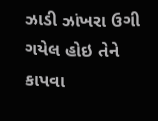ઝાડી ઝાંખરા ઉગી ગયેલ હોઇ તેને કાપવા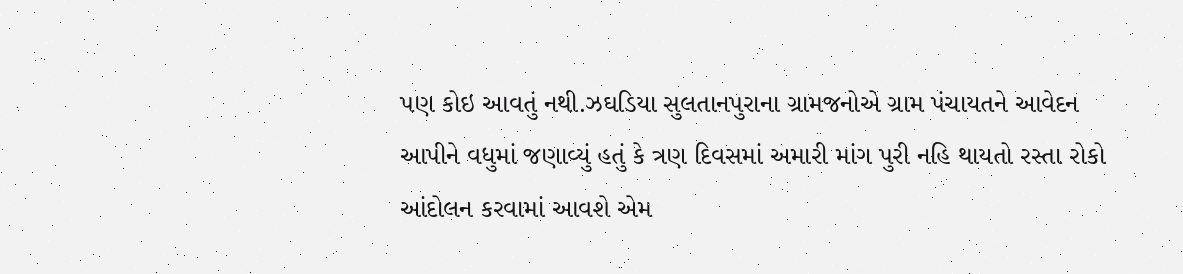પણ કોઇ આવતું નથી.ઝઘડિયા સુલતાનપુરાના ગ્રામજનોએ ગ્રામ પંચાયતને આવેદન આપીને વધુમાં જણાવ્યું હતું કે ત્રણ દિવસમાં અમારી માંગ પુરી નહિ થાયતો રસ્તા રોકો આંદોલન કરવામાં આવશે એમ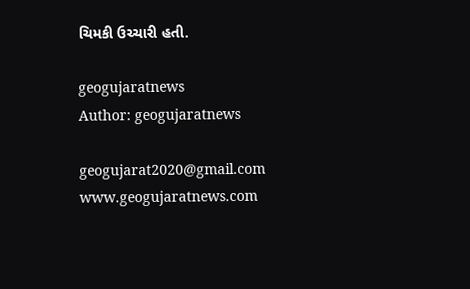ચિમકી ઉચ્ચારી હતી.

geogujaratnews
Author: geogujaratnews

geogujarat2020@gmail.com www.geogujaratnews.com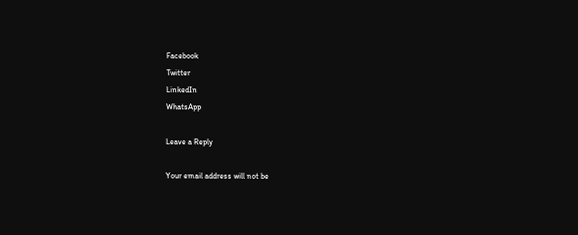Facebook
Twitter
LinkedIn
WhatsApp

Leave a Reply

Your email address will not be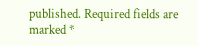published. Required fields are marked *